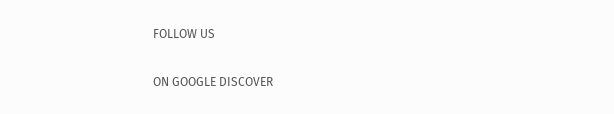FOLLOW US

ON GOOGLE DISCOVER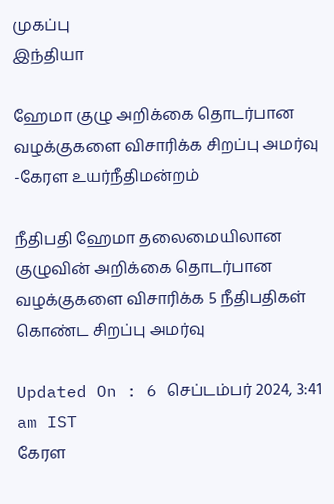முகப்பு
இந்தியா

ஹேமா குழு அறிக்கை தொடர்பான வழக்குகளை விசாரிக்க சிறப்பு அமர்வு -கேரள உயர்நீதிமன்றம்

நீதிபதி ஹேமா தலைமையிலான குழுவின் அறிக்கை தொடர்பான வழக்குகளை விசாரிக்க 5 நீதிபதிகள் கொண்ட சிறப்பு அமர்வு

Updated On : 6 செப்டம்பர் 2024, 3:41 am IST
கேரள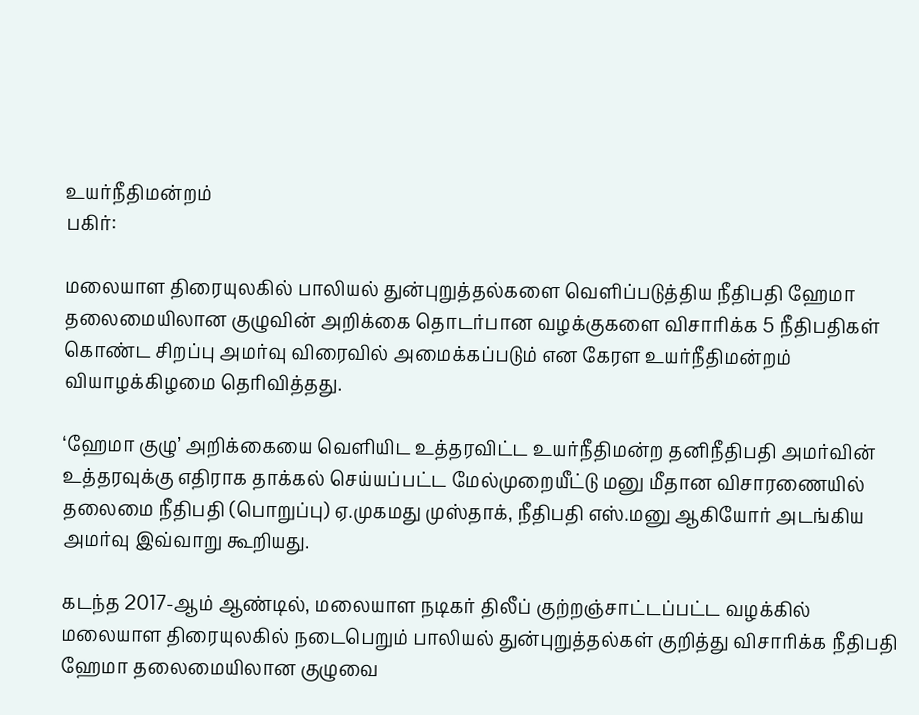உயர்நீதிமன்றம்
பகிர்:

மலையாள திரையுலகில் பாலியல் துன்புறுத்தல்களை வெளிப்படுத்திய நீதிபதி ஹேமா தலைமையிலான குழுவின் அறிக்கை தொடர்பான வழக்குகளை விசாரிக்க 5 நீதிபதிகள் கொண்ட சிறப்பு அமர்வு விரைவில் அமைக்கப்படும் என கேரள உயர்நீதிமன்றம் வியாழக்கிழமை தெரிவித்தது.

‘ஹேமா குழு’ அறிக்கையை வெளியிட உத்தரவிட்ட உயர்நீதிமன்ற தனிநீதிபதி அமர்வின் உத்தரவுக்கு எதிராக தாக்கல் செய்யப்பட்ட மேல்முறையீட்டு மனு மீதான விசாரணையில் தலைமை நீதிபதி (பொறுப்பு) ஏ.முகமது முஸ்தாக், நீதிபதி எஸ்.மனு ஆகியோர் அடங்கிய அமர்வு இவ்வாறு கூறியது.

கடந்த 2017-ஆம் ஆண்டில், மலையாள நடிகர் திலீப் குற்றஞ்சாட்டப்பட்ட வழக்கில் மலையாள திரையுலகில் நடைபெறும் பாலியல் துன்புறுத்தல்கள் குறித்து விசாரிக்க நீதிபதி ஹேமா தலைமையிலான குழுவை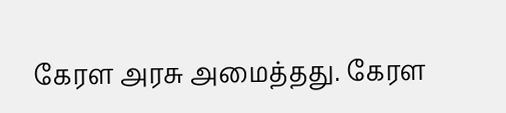கேரள அரசு அமைத்தது. கேரள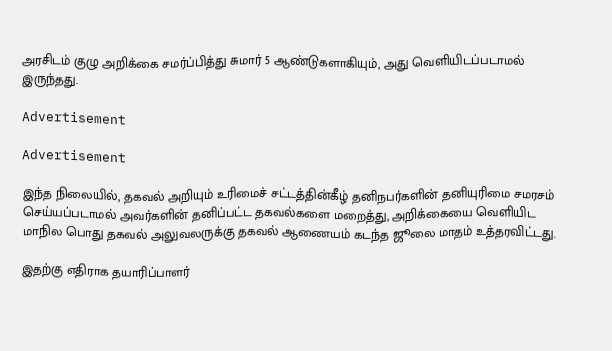அரசிடம் குழு அறிக்கை சமர்ப்பித்து சுமார் 5 ஆண்டுகளாகியும், அது வெளியிடப்படாமல் இருந்தது.

Advertisement

Advertisement

இந்த நிலையில், தகவல் அறியும் உரிமைச் சட்டத்தின்கீழ் தனிநபர்களின் தனியுரிமை சமரசம் செய்யப்படாமல் அவர்களின் தனிப்பட்ட தகவல்களை மறைத்து, அறிக்கையை வெளியிட மாநில பொது தகவல் அலுவலருக்கு தகவல் ஆணையம் கடந்த ஜூலை மாதம் உத்தரவிட்டது.

இதற்கு எதிராக தயாரிப்பாளர்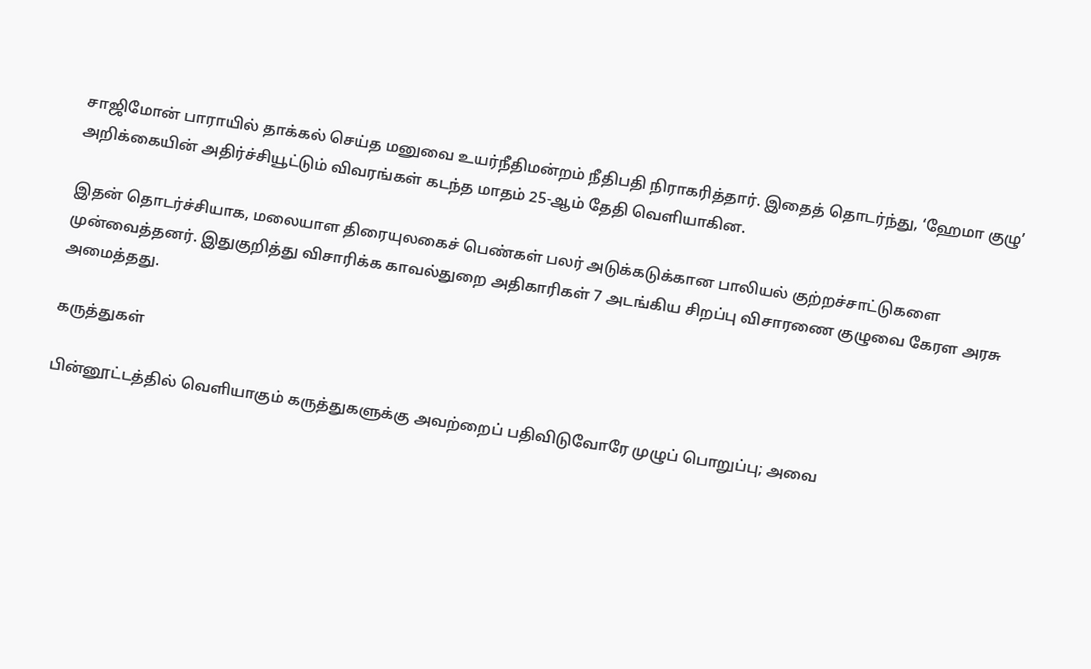சாஜிமோன் பாராயில் தாக்கல் செய்த மனுவை உயர்நீதிமன்றம் நீதிபதி நிராகரித்தார். இதைத் தொடர்ந்து, ‘ஹேமா குழு’ அறிக்கையின் அதிர்ச்சியூட்டும் விவரங்கள் கடந்த மாதம் 25-ஆம் தேதி வெளியாகின.

இதன் தொடர்ச்சியாக, மலையாள திரையுலகைச் பெண்கள் பலர் அடுக்கடுக்கான பாலியல் குற்றச்சாட்டுகளை முன்வைத்தனர். இதுகுறித்து விசாரிக்க காவல்துறை அதிகாரிகள் 7 அடங்கிய சிறப்பு விசாரணை குழுவை கேரள அரசு அமைத்தது.

கருத்துகள்

பின்னூட்டத்தில் வெளியாகும் கருத்துகளுக்கு அவற்றைப் பதிவிடுவோரே முழுப் பொறுப்பு; அவை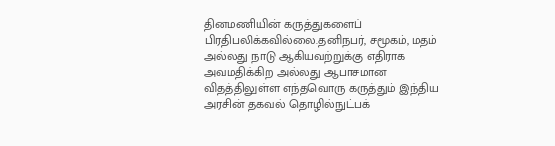தினமணியின் கருத்துகளைப் பிரதிபலிக்கவில்லை.தனிநபர், சமூகம், மதம் அல்லது நாடு ஆகியவற்றுக்கு எதிராக அவமதிக்கிற அல்லது ஆபாசமான விதத்திலுள்ள எந்தவொரு கருத்தும் இந்திய அரசின் தகவல் தொழில்நுட்பக்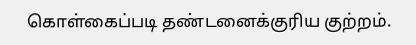கொள்கைப்படி தண்டனைக்குரிய குற்றம்.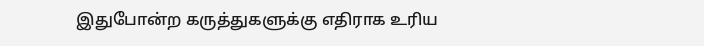இதுபோன்ற கருத்துகளுக்கு எதிராக உரிய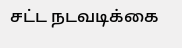சட்ட நடவடிக்கை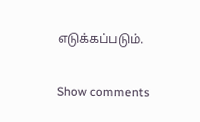எடுக்கப்படும்.

Show comments